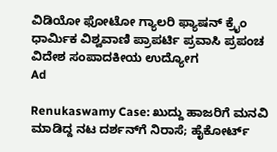ವಿಡಿಯೋ ಫೋಟೋ ಗ್ಯಾಲರಿ ಫ್ಯಾಷನ್ ಕ್ರೈಂ ಧಾರ್ಮಿಕ ವಿಶ್ವವಾಣಿ ಪ್ರಾಪರ್ಟಿ ಪ್ರವಾಸಿ ಪ್ರಪಂಚ ವಿದೇಶ ಸಂಪಾದಕೀಯ ಉದ್ಯೋಗ
Ad

Renukaswamy Case: ಖುದ್ದು ಹಾಜರಿಗೆ ಮನವಿ ಮಾಡಿದ್ದ ನಟ ದರ್ಶನ್‌ಗೆ ನಿರಾಸೆ; ಹೈಕೋರ್ಟ್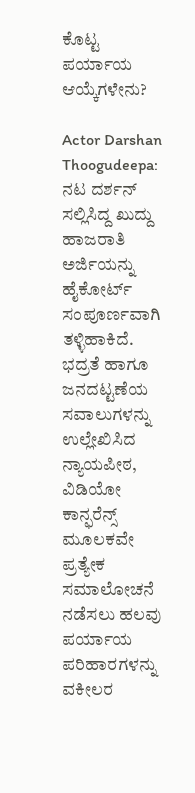ಕೊಟ್ಟ ಪರ್ಯಾಯ ಆಯ್ಕೆಗಳೇನು?

Actor Darshan Thoogudeepa: ನಟ ದರ್ಶನ್‌ ಸಲ್ಲಿಸಿದ್ದ ಖುದ್ದು ಹಾಜರಾತಿ ಅರ್ಜಿಯನ್ನು ಹೈಕೋರ್ಟ್ ಸಂಪೂರ್ಣವಾಗಿ ತಳ್ಳಿಹಾಕಿದೆ. ಭದ್ರತೆ ಹಾಗೂ ಜನದಟ್ಟಣೆಯ ಸವಾಲುಗಳನ್ನು ಉಲ್ಲೇಖಿಸಿದ ನ್ಯಾಯಪೀಠ, ವಿಡಿಯೋ ಕಾನ್ಫರೆನ್ಸ್ ಮೂಲಕವೇ ಪ್ರತ್ಯೇಕ ಸಮಾಲೋಚನೆ ನಡೆಸಲು ಹಲವು ಪರ್ಯಾಯ ಪರಿಹಾರಗಳನ್ನು ವಕೀಲರ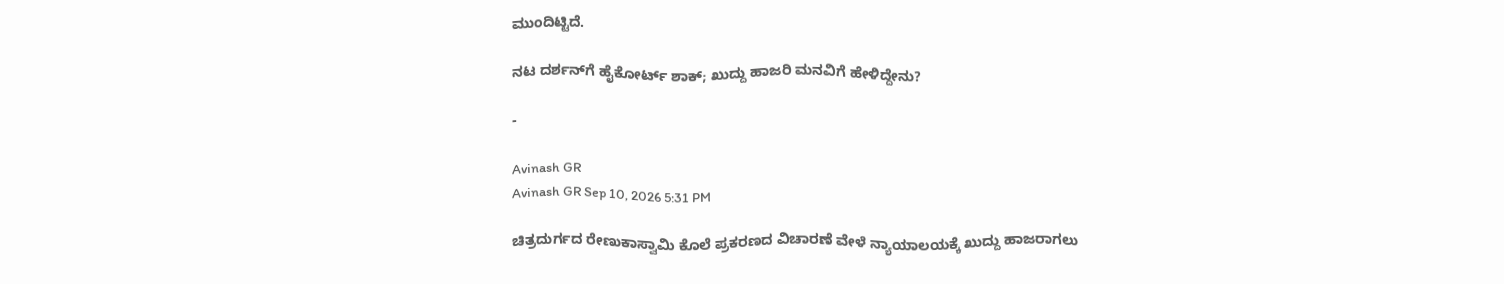ಮುಂದಿಟ್ಟಿದೆ.

ನಟ ದರ್ಶನ್‌ಗೆ ಹೈಕೋರ್ಟ್ ಶಾಕ್; ಖುದ್ದು ಹಾಜರಿ ಮನವಿಗೆ ಹೇಳಿದ್ದೇನು?

-

Avinash GR
Avinash GR Sep 10, 2026 5:31 PM

ಚಿತ್ರದುರ್ಗದ ರೇಣುಕಾಸ್ವಾಮಿ ಕೊಲೆ ಪ್ರಕರಣದ ವಿಚಾರಣೆ ವೇಳೆ ನ್ಯಾಯಾಲಯಕ್ಕೆ ಖುದ್ದು ಹಾಜರಾಗಲು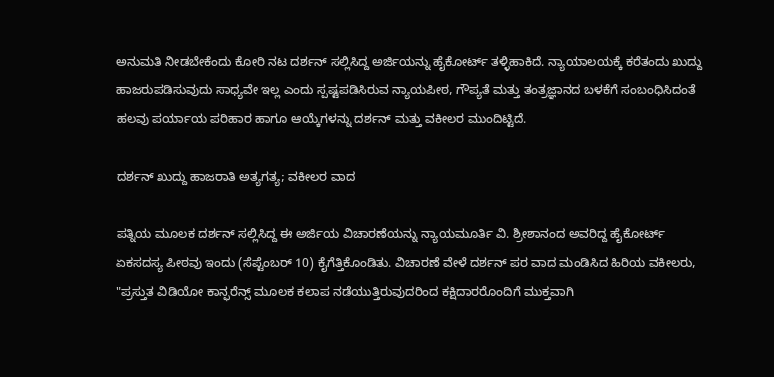ಅನುಮತಿ ನೀಡಬೇಕೆಂದು ಕೋರಿ ನಟ ದರ್ಶನ್ ಸಲ್ಲಿಸಿದ್ದ ಅರ್ಜಿಯನ್ನು ಹೈಕೋರ್ಟ್ ತಳ್ಳಿಹಾಕಿದೆ. ನ್ಯಾಯಾಲಯಕ್ಕೆ ಕರೆತಂದು ಖುದ್ದು ಹಾಜರುಪಡಿಸುವುದು ಸಾಧ್ಯವೇ ಇಲ್ಲ ಎಂದು ಸ್ಪಷ್ಟಪಡಿಸಿರುವ ನ್ಯಾಯಪೀಠ, ಗೌಪ್ಯತೆ ಮತ್ತು ತಂತ್ರಜ್ಞಾನದ ಬಳಕೆಗೆ ಸಂಬಂಧಿಸಿದಂತೆ ಹಲವು ಪರ್ಯಾಯ ಪರಿಹಾರ ಹಾಗೂ ಆಯ್ಕೆಗಳನ್ನು ದರ್ಶನ್ ಮತ್ತು ವಕೀಲರ ಮುಂದಿಟ್ಟಿದೆ.

ದರ್ಶನ್ ಖುದ್ದು ಹಾಜರಾತಿ ಅತ್ಯಗತ್ಯ; ವಕೀಲರ ವಾದ

ಪತ್ನಿಯ ಮೂಲಕ ದರ್ಶನ್ ಸಲ್ಲಿಸಿದ್ದ ಈ ಅರ್ಜಿಯ ವಿಚಾರಣೆಯನ್ನು ನ್ಯಾಯಮೂರ್ತಿ ವಿ. ಶ್ರೀಶಾನಂದ ಅವರಿದ್ದ ಹೈಕೋರ್ಟ್ ಏಕಸದಸ್ಯ ಪೀಠವು ಇಂದು (ಸೆಪ್ಟೆಂಬರ್ 10) ಕೈಗೆತ್ತಿಕೊಂಡಿತು. ವಿಚಾರಣೆ ವೇಳೆ ದರ್ಶನ್ ಪರ ವಾದ ಮಂಡಿಸಿದ ಹಿರಿಯ ವಕೀಲರು, "ಪ್ರಸ್ತುತ ವಿಡಿಯೋ ಕಾನ್ಫರೆನ್ಸ್ ಮೂಲಕ ಕಲಾಪ ನಡೆಯುತ್ತಿರುವುದರಿಂದ ಕಕ್ಷಿದಾರರೊಂದಿಗೆ ಮುಕ್ತವಾಗಿ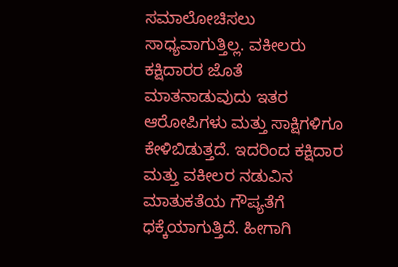ಸಮಾಲೋಚಿಸಲು ಸಾಧ್ಯವಾಗುತ್ತಿಲ್ಲ. ವಕೀಲರು ಕಕ್ಷಿದಾರರ ಜೊತೆ ಮಾತನಾಡುವುದು ಇತರ ಆರೋಪಿಗಳು ಮತ್ತು ಸಾಕ್ಷಿಗಳಿಗೂ ಕೇಳಿಬಿಡುತ್ತದೆ. ಇದರಿಂದ ಕಕ್ಷಿದಾರ ಮತ್ತು ವಕೀಲರ ನಡುವಿನ ಮಾತುಕತೆಯ ಗೌಪ್ಯತೆಗೆ ಧಕ್ಕೆಯಾಗುತ್ತಿದೆ. ಹೀಗಾಗಿ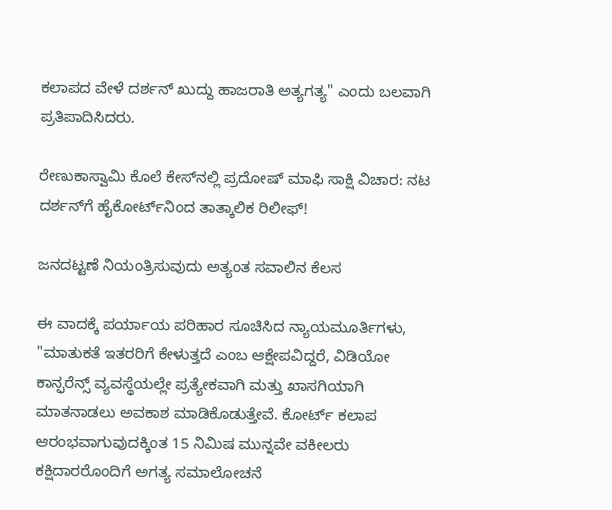ಕಲಾಪದ ವೇಳೆ ದರ್ಶನ್ ಖುದ್ದು ಹಾಜರಾತಿ ಅತ್ಯಗತ್ಯ" ಎಂದು ಬಲವಾಗಿ ಪ್ರತಿಪಾದಿಸಿದರು.

ರೇಣುಕಾಸ್ವಾಮಿ ಕೊಲೆ ಕೇಸ್‌ನಲ್ಲಿ ಪ್ರದೋಷ್ ಮಾಫಿ ಸಾಕ್ಷಿ ವಿಚಾರ: ನಟ ದರ್ಶನ್‌ಗೆ ಹೈಕೋರ್ಟ್‌ನಿಂದ ತಾತ್ಕಾಲಿಕ ರಿಲೀಫ್!

ಜನದಟ್ಟಣೆ ನಿಯಂತ್ರಿಸುವುದು ಅತ್ಯಂತ ಸವಾಲಿನ ಕೆಲಸ

ಈ ವಾದಕ್ಕೆ ಪರ್ಯಾಯ ಪರಿಹಾರ ಸೂಚಿಸಿದ ನ್ಯಾಯಮೂರ್ತಿಗಳು, "ಮಾತುಕತೆ ಇತರರಿಗೆ ಕೇಳುತ್ತದೆ ಎಂಬ ಆಕ್ಷೇಪವಿದ್ದರೆ, ವಿಡಿಯೋ ಕಾನ್ಫರೆನ್ಸ್‌ ವ್ಯವಸ್ಥೆಯಲ್ಲೇ ಪ್ರತ್ಯೇಕವಾಗಿ ಮತ್ತು ಖಾಸಗಿಯಾಗಿ ಮಾತನಾಡಲು ಅವಕಾಶ ಮಾಡಿಕೊಡುತ್ತೇವೆ. ಕೋರ್ಟ್ ಕಲಾಪ ಆರಂಭವಾಗುವುದಕ್ಕಿಂತ 15 ನಿಮಿಷ ಮುನ್ನವೇ ವಕೀಲರು ಕಕ್ಷಿದಾರರೊಂದಿಗೆ ಅಗತ್ಯ ಸಮಾಲೋಚನೆ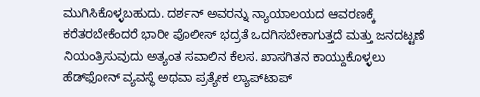ಮುಗಿಸಿಕೊಳ್ಳಬಹುದು. ದರ್ಶನ್ ಅವರನ್ನು ನ್ಯಾಯಾಲಯದ ಆವರಣಕ್ಕೆ ಕರೆತರಬೇಕೆಂದರೆ ಭಾರೀ ಪೊಲೀಸ್ ಭದ್ರತೆ ಒದಗಿಸಬೇಕಾಗುತ್ತದೆ ಮತ್ತು ಜನದಟ್ಟಣೆ ನಿಯಂತ್ರಿಸುವುದು ಅತ್ಯಂತ ಸವಾಲಿನ ಕೆಲಸ. ಖಾಸಗಿತನ ಕಾಯ್ದುಕೊಳ್ಳಲು ಹೆಡ್‌ಫೋನ್ ವ್ಯವಸ್ಥೆ ಅಥವಾ ಪ್ರತ್ಯೇಕ ಲ್ಯಾಪ್‌ಟಾಪ್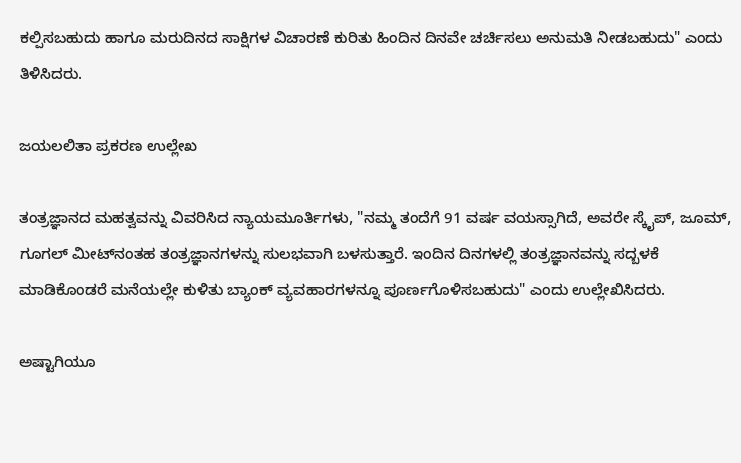ಕಲ್ಪಿಸಬಹುದು ಹಾಗೂ ಮರುದಿನದ ಸಾಕ್ಷಿಗಳ ವಿಚಾರಣೆ ಕುರಿತು ಹಿಂದಿನ ದಿನವೇ ಚರ್ಚಿಸಲು ಅನುಮತಿ ನೀಡಬಹುದು" ಎಂದು ತಿಳಿಸಿದರು.

ಜಯಲಲಿತಾ ಪ್ರಕರಣ ಉಲ್ಲೇಖ

ತಂತ್ರಜ್ಞಾನದ ಮಹತ್ವವನ್ನು ವಿವರಿಸಿದ ನ್ಯಾಯಮೂರ್ತಿಗಳು, "ನಮ್ಮ ತಂದೆಗೆ 91 ವರ್ಷ ವಯಸ್ಸಾಗಿದೆ, ಅವರೇ ಸ್ಕೈಪ್, ಜೂಮ್, ಗೂಗಲ್ ಮೀಟ್‌ನಂತಹ ತಂತ್ರಜ್ಞಾನಗಳನ್ನು ಸುಲಭವಾಗಿ ಬಳಸುತ್ತಾರೆ. ಇಂದಿನ ದಿನಗಳಲ್ಲಿ ತಂತ್ರಜ್ಞಾನವನ್ನು ಸದ್ಬಳಕೆ ಮಾಡಿಕೊಂಡರೆ ಮನೆಯಲ್ಲೇ ಕುಳಿತು ಬ್ಯಾಂಕ್ ವ್ಯವಹಾರಗಳನ್ನೂ ಪೂರ್ಣಗೊಳಿಸಬಹುದು" ಎಂದು ಉಲ್ಲೇಖಿಸಿದರು.

ಅಷ್ಟಾಗಿಯೂ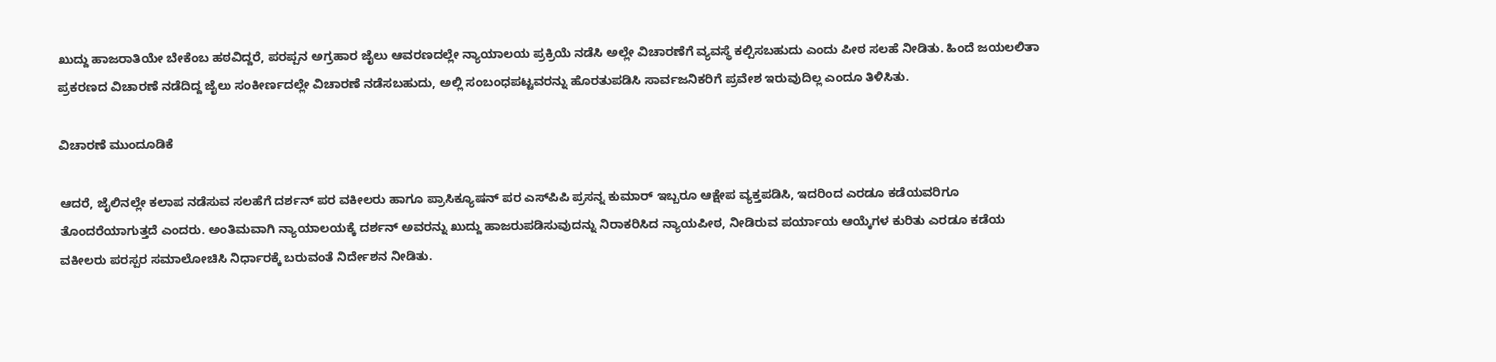ಖುದ್ದು ಹಾಜರಾತಿಯೇ ಬೇಕೆಂಬ ಹಠವಿದ್ದರೆ, ಪರಪ್ಪನ ಅಗ್ರಹಾರ ಜೈಲು ಆವರಣದಲ್ಲೇ ನ್ಯಾಯಾಲಯ ಪ್ರಕ್ರಿಯೆ ನಡೆಸಿ ಅಲ್ಲೇ ವಿಚಾರಣೆಗೆ ವ್ಯವಸ್ಥೆ ಕಲ್ಪಿಸಬಹುದು ಎಂದು ಪೀಠ ಸಲಹೆ ನೀಡಿತು. ಹಿಂದೆ ಜಯಲಲಿತಾ ಪ್ರಕರಣದ ವಿಚಾರಣೆ ನಡೆದಿದ್ದ ಜೈಲು ಸಂಕೀರ್ಣದಲ್ಲೇ ವಿಚಾರಣೆ ನಡೆಸಬಹುದು, ಅಲ್ಲಿ ಸಂಬಂಧಪಟ್ಟವರನ್ನು ಹೊರತುಪಡಿಸಿ ಸಾರ್ವಜನಿಕರಿಗೆ ಪ್ರವೇಶ ಇರುವುದಿಲ್ಲ ಎಂದೂ ತಿಳಿಸಿತು.

ವಿಚಾರಣೆ ಮುಂದೂಡಿಕೆ

ಆದರೆ, ಜೈಲಿನಲ್ಲೇ ಕಲಾಪ ನಡೆಸುವ ಸಲಹೆಗೆ ದರ್ಶನ್ ಪರ ವಕೀಲರು ಹಾಗೂ ಪ್ರಾಸಿಕ್ಯೂಷನ್ ಪರ ಎಸ್‌ಪಿಪಿ ಪ್ರಸನ್ನ ಕುಮಾರ್ ಇಬ್ಬರೂ ಆಕ್ಷೇಪ ವ್ಯಕ್ತಪಡಿಸಿ, ಇದರಿಂದ ಎರಡೂ ಕಡೆಯವರಿಗೂ ತೊಂದರೆಯಾಗುತ್ತದೆ ಎಂದರು. ಅಂತಿಮವಾಗಿ ನ್ಯಾಯಾಲಯಕ್ಕೆ ದರ್ಶನ್ ಅವರನ್ನು ಖುದ್ದು ಹಾಜರುಪಡಿಸುವುದನ್ನು ನಿರಾಕರಿಸಿದ ನ್ಯಾಯಪೀಠ, ನೀಡಿರುವ ಪರ್ಯಾಯ ಆಯ್ಕೆಗಳ ಕುರಿತು ಎರಡೂ ಕಡೆಯ ವಕೀಲರು ಪರಸ್ಪರ ಸಮಾಲೋಚಿಸಿ ನಿರ್ಧಾರಕ್ಕೆ ಬರುವಂತೆ ನಿರ್ದೇಶನ ನೀಡಿತು.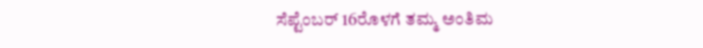ಸೆಪ್ಟೆಂಬರ್ 16ರೊಳಗೆ ತಮ್ಮ ಅಂತಿಮ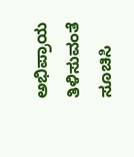ಅಭಿಪ್ರಾಯ ತಿಳಿಸುವಂತೆ ಸೂಚಿಸಿ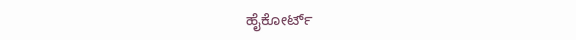ಹೈಕೋರ್ಟ್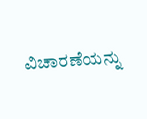ವಿಚಾರಣೆಯನ್ನು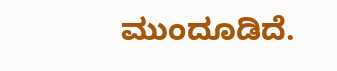ಮುಂದೂಡಿದೆ.